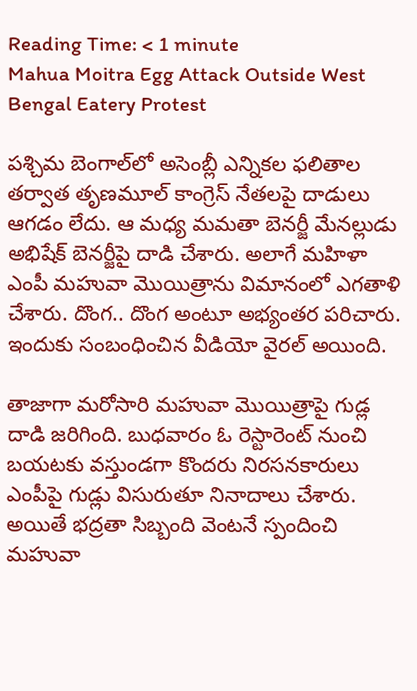Reading Time: < 1 minute
Mahua Moitra Egg Attack Outside West Bengal Eatery Protest

పశ్చిమ బెంగాల్‌లో అసెంబ్లీ ఎన్నికల ఫలితాల తర్వాత తృణమూల్ కాంగ్రెస్ నేతలపై దాడులు ఆగడం లేదు. ఆ మధ్య మమతా బెనర్జీ మేనల్లుడు అభిషేక్ బెనర్జీపై దాడి చేశారు. అలాగే మహిళా ఎంపీ మహువా మొయిత్రాను విమానంలో ఎగతాళి చేశారు. దొంగ.. దొంగ అంటూ అభ్యంతర పరిచారు. ఇందుకు సంబంధించిన వీడియో వైరల్ అయింది.

తాజాగా మరోసారి మహువా మొయిత్రాపై గుడ్ల దాడి జరిగింది. బుధవారం ఓ రెస్టారెంట్‌ నుంచి బయటకు వస్తుండగా కొందరు నిరసనకారులు ఎంపీపై గుడ్లు విసురుతూ నినాదాలు చేశారు. అయితే భద్రతా సిబ్బంది వెంటనే స్పందించి మహువా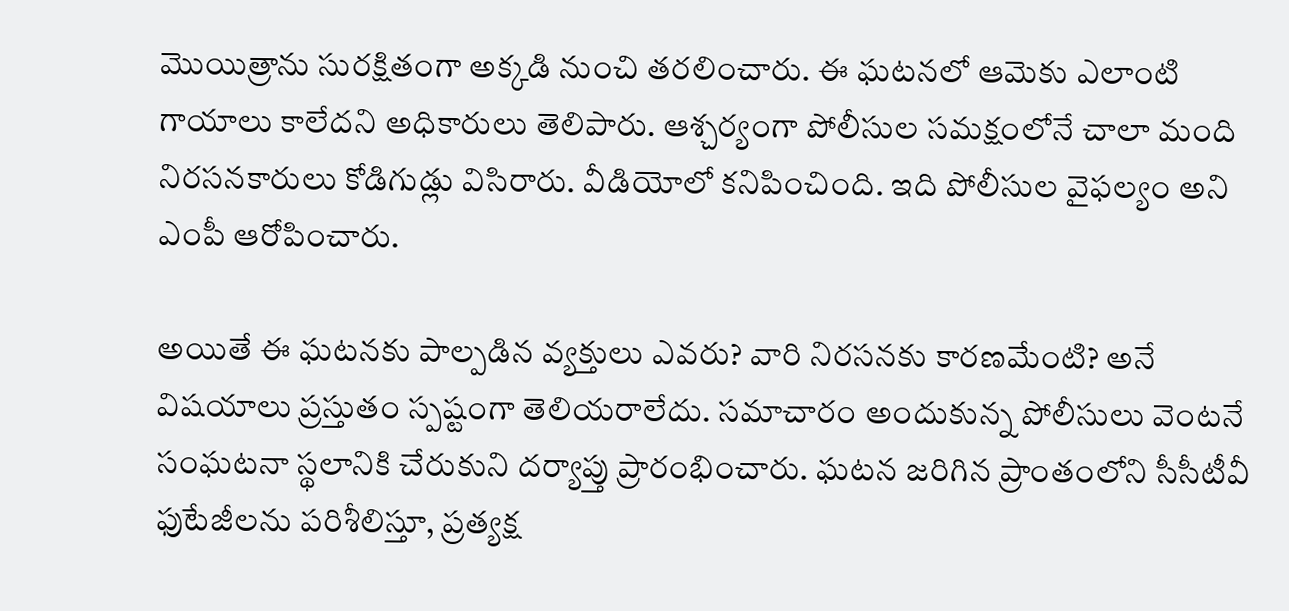మొయిత్రాను సురక్షితంగా అక్కడి నుంచి తరలించారు. ఈ ఘటనలో ఆమెకు ఎలాంటి గాయాలు కాలేదని అధికారులు తెలిపారు. ఆశ్చర్యంగా పోలీసుల సమక్షంలోనే చాలా మంది నిరసనకారులు కోడిగుడ్లు విసిరారు. వీడియోలో కనిపించింది. ఇది పోలీసుల వైఫల్యం అని ఎంపీ ఆరోపించారు.

అయితే ఈ ఘటనకు పాల్పడిన వ్యక్తులు ఎవరు? వారి నిరసనకు కారణమేంటి? అనే విషయాలు ప్రస్తుతం స్పష్టంగా తెలియరాలేదు. సమాచారం అందుకున్న పోలీసులు వెంటనే సంఘటనా స్థలానికి చేరుకుని దర్యాప్తు ప్రారంభించారు. ఘటన జరిగిన ప్రాంతంలోని సీసీటీవీ ఫుటేజీలను పరిశీలిస్తూ, ప్రత్యక్ష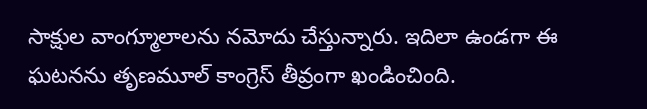సాక్షుల వాంగ్మూలాలను నమోదు చేస్తున్నారు. ఇదిలా ఉండగా ఈ ఘటనను తృణమూల్ కాంగ్రెస్ తీవ్రంగా ఖండించింది.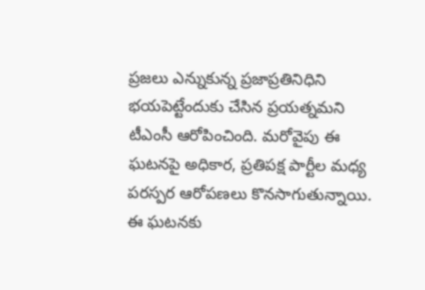ప్రజలు ఎన్నుకున్న ప్రజాప్రతినిధిని భయపెట్టేందుకు చేసిన ప్రయత్నమని టీఎంసీ ఆరోపించింది. మరోవైపు ఈ ఘటనపై అధికార, ప్రతిపక్ష పార్టీల మధ్య పరస్పర ఆరోపణలు కొనసాగుతున్నాయి. ఈ ఘటనకు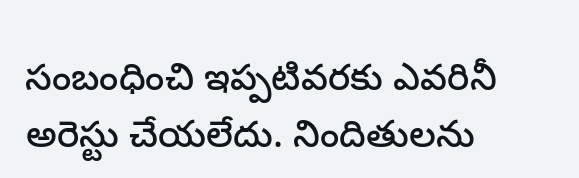సంబంధించి ఇప్పటివరకు ఎవరినీ అరెస్టు చేయలేదు. నిందితులను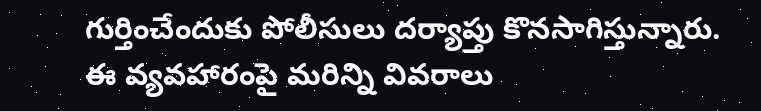గుర్తించేందుకు పోలీసులు దర్యాప్తు కొనసాగిస్తున్నారు. ఈ వ్యవహారంపై మరిన్ని వివరాలు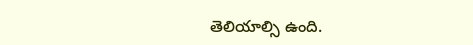తెలియాల్సి ఉంది.